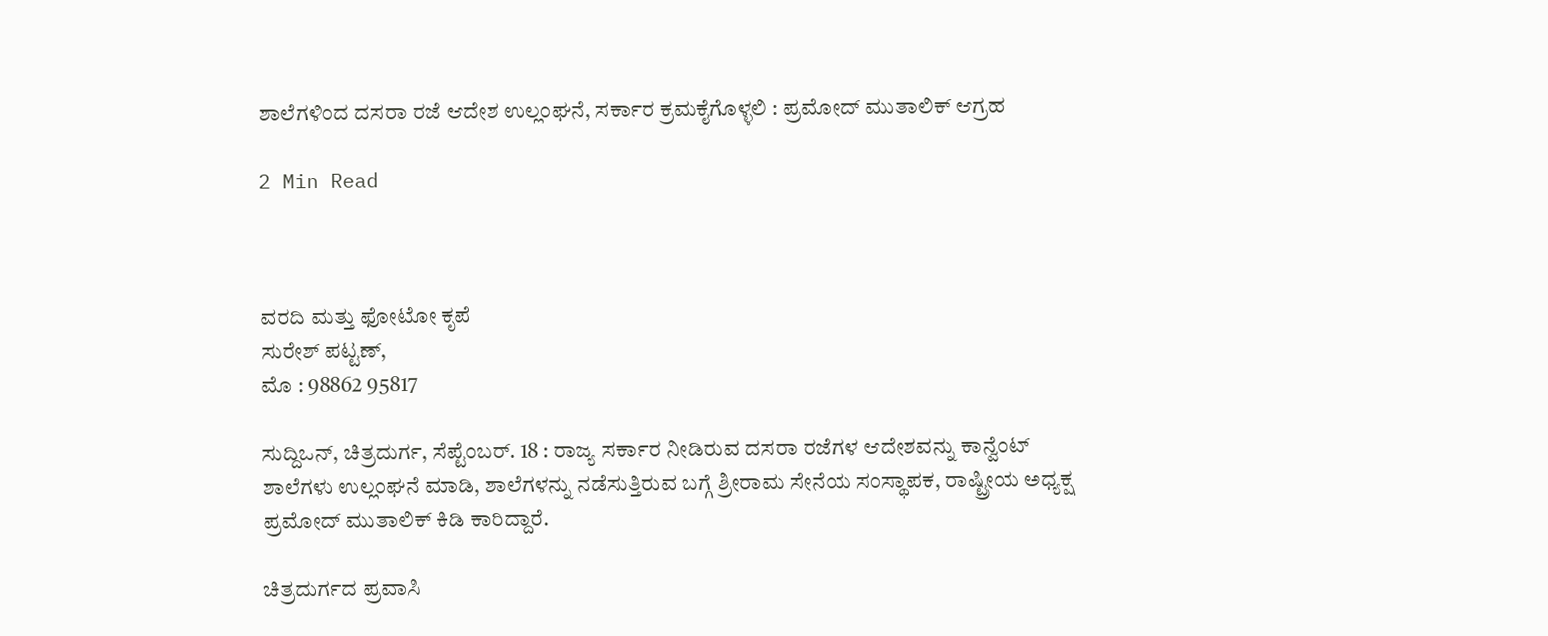ಶಾಲೆಗಳಿಂದ ದಸರಾ ರಜೆ ಆದೇಶ ಉಲ್ಲಂಘನೆ, ಸರ್ಕಾರ ಕ್ರಮಕೈಗೊಳ್ಳಲಿ : ಪ್ರಮೋದ್ ಮುತಾಲಿಕ್ ಆಗ್ರಹ

2 Min Read



ವರದಿ ಮತ್ತು ಫೋಟೋ ಕೃಪೆ
ಸುರೇಶ್ ಪಟ್ಟಣ್,
ಮೊ : 98862 95817

ಸುದ್ದಿಒನ್, ಚಿತ್ರದುರ್ಗ, ಸೆಪ್ಟೆಂಬರ್. 18 : ರಾಜ್ಯ ಸರ್ಕಾರ ನೀಡಿರುವ ದಸರಾ ರಜೆಗಳ ಆದೇಶವನ್ನು ಕಾನ್ವೆಂಟ್ ಶಾಲೆಗಳು ಉಲ್ಲಂಘನೆ ಮಾಡಿ, ಶಾಲೆಗಳನ್ನು ನಡೆಸುತ್ತಿರುವ ಬಗ್ಗೆ ಶ್ರೀರಾಮ ಸೇನೆಯ ಸಂಸ್ಥಾಪಕ, ರಾಷ್ಟ್ರೀಯ ಅಧ್ಯಕ್ಷ ಪ್ರಮೋದ್ ಮುತಾಲಿಕ್ ಕಿಡಿ ಕಾರಿದ್ದಾರೆ.

ಚಿತ್ರದುರ್ಗದ ಪ್ರವಾಸಿ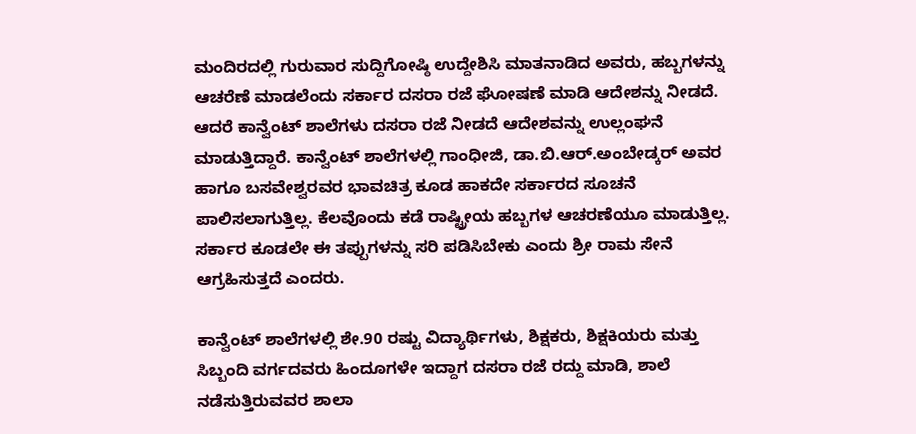ಮಂದಿರದಲ್ಲಿ ಗುರುವಾರ ಸುದ್ದಿಗೋಷ್ಠಿ ಉದ್ದೇಶಿಸಿ ಮಾತನಾಡಿದ ಅವರು, ಹಬ್ಬಗಳನ್ನು ಆಚರೆಣೆ ಮಾಡಲೆಂದು ಸರ್ಕಾರ ದಸರಾ ರಜೆ ಘೋಷಣೆ ಮಾಡಿ ಆದೇಶನ್ನು ನೀಡದೆ. ಆದರೆ ಕಾನ್ವೆಂಟ್ ಶಾಲೆಗಳು ದಸರಾ ರಜೆ ನೀಡದೆ ಆದೇಶವನ್ನು ಉಲ್ಲಂಘನೆ ಮಾಡುತ್ತಿದ್ದಾರೆ. ಕಾನ್ವೆಂಟ್ ಶಾಲೆಗಳಲ್ಲಿ ಗಾಂಧೀಜಿ, ಡಾ.ಬಿ.ಆರ್.ಅಂಬೇಡ್ಕರ್ ಅವರ ಹಾಗೂ ಬಸವೇಶ್ವರವರ ಭಾವಚಿತ್ರ ಕೂಡ ಹಾಕದೇ ಸರ್ಕಾರದ ಸೂಚನೆ ಪಾಲಿಸಲಾಗುತ್ತಿಲ್ಲ. ಕೆಲವೊಂದು ಕಡೆ ರಾಷ್ಟ್ರೀಯ ಹಬ್ಬಗಳ ಆಚರಣೆಯೂ ಮಾಡುತ್ತಿಲ್ಲ. ಸರ್ಕಾರ ಕೂಡಲೇ ಈ ತಪ್ಪುಗಳನ್ನು ಸರಿ ಪಡಿಸಿಬೇಕು ಎಂದು ಶ್ರೀ ರಾಮ ಸೇನೆ ಆಗ್ರಹಿಸುತ್ತದೆ ಎಂದರು.

ಕಾನ್ವೆಂಟ್ ಶಾಲೆಗಳಲ್ಲಿ ಶೇ.90 ರಷ್ಟು ವಿದ್ಯಾರ್ಥಿಗಳು, ಶಿಕ್ಷಕರು, ಶಿಕ್ಷಕಿಯರು ಮತ್ತು ಸಿಬ್ಬಂದಿ ವರ್ಗದವರು ಹಿಂದೂಗಳೇ ಇದ್ದಾಗ ದಸರಾ ರಜೆ ರದ್ದು ಮಾಡಿ, ಶಾಲೆ ನಡೆಸುತ್ತಿರುವವರ ಶಾಲಾ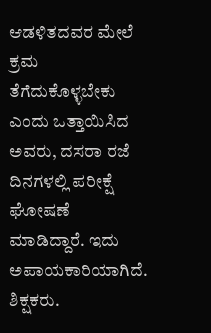ಆಡಳಿತದವರ ಮೇಲೆ ಕ್ರಮ ತೆಗೆದುಕೊಳ್ಳಬೇಕು ಎಂದು ಒತ್ತಾಯಿಸಿದ ಅವರು, ದಸರಾ ರಜೆ ದಿನಗಳಲ್ಲಿ ಪರೀಕ್ಷೆ ಘೋಷಣೆ ಮಾಡಿದ್ದಾರೆ. ಇದು ಅಪಾಯಕಾರಿಯಾಗಿದೆ. ಶಿಕ್ಷಕರು.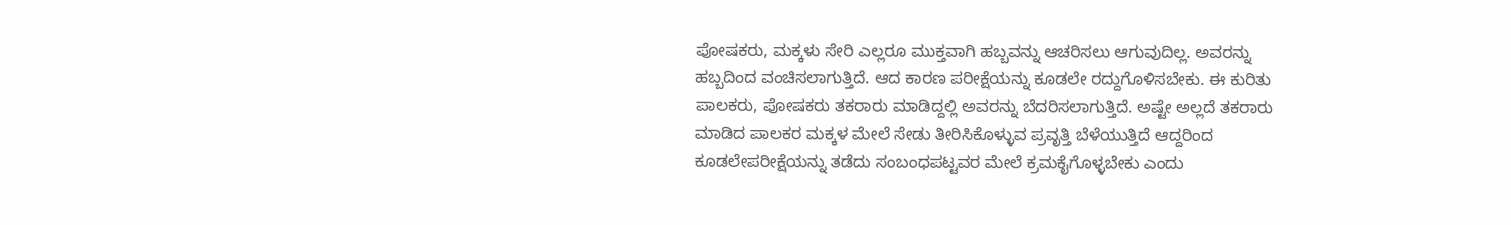ಪೋಷಕರು, ಮಕ್ಕಳು ಸೇರಿ ಎಲ್ಲರೂ ಮುಕ್ತವಾಗಿ ಹಬ್ಬವನ್ನು ಆಚರಿಸಲು ಆಗುವುದಿಲ್ಲ. ಅವರನ್ನು ಹಬ್ಬದಿಂದ ವಂಚಿಸಲಾಗುತ್ತಿದೆ. ಆದ ಕಾರಣ ಪರೀಕ್ಷೆಯನ್ನು ಕೂಡಲೇ ರದ್ದುಗೊಳಿಸಬೇಕು. ಈ ಕುರಿತು ಪಾಲಕರು, ಪೋಷಕರು ತಕರಾರು ಮಾಡಿದ್ದಲ್ಲಿ ಅವರನ್ನು ಬೆದರಿಸಲಾಗುತ್ತಿದೆ. ಅಷ್ಟೇ ಅಲ್ಲದೆ ತಕರಾರು ಮಾಡಿದ ಪಾಲಕರ ಮಕ್ಕಳ ಮೇಲೆ ಸೇಡು ತೀರಿಸಿಕೊಳ್ಳುವ ಪ್ರವೃತ್ತಿ ಬೆಳೆಯುತ್ತಿದೆ ಆದ್ದರಿಂದ ಕೂಡಲೇಪರೀಕ್ಷೆಯನ್ನು ತಡೆದು ಸಂಬಂಧಪಟ್ಟವರ ಮೇಲೆ ಕ್ರಮಕೈಗೊಳ್ಳಬೇಕು ಎಂದು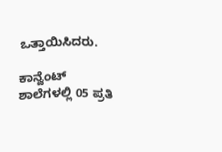ಒತ್ತಾಯಿಸಿದರು.

ಕಾನ್ವೆಂಟ್ ಶಾಲೆಗಳಲ್ಲಿ 05 ಪ್ರತಿ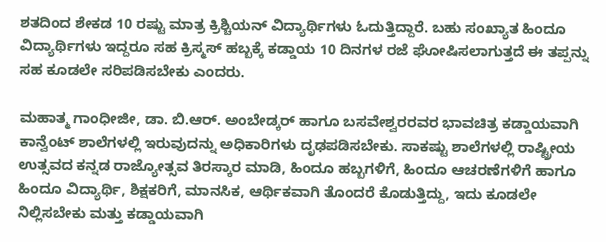ಶತದಿಂದ ಶೇಕಡ 10 ರಷ್ಟು ಮಾತ್ರ ಕ್ರಿಶ್ಚಿಯನ್ ವಿದ್ಯಾರ್ಥಿಗಳು ಓದುತ್ತಿದ್ದಾರೆ. ಬಹು ಸಂಖ್ಯಾತ ಹಿಂದೂ ವಿದ್ಯಾರ್ಥಿಗಳು ಇದ್ದರೂ ಸಹ ಕ್ರಿಸ್ಮಸ್ ಹಬ್ಬಕ್ಕೆ ಕಡ್ಡಾಯ 10 ದಿನಗಳ ರಜೆ ಘೋಷಿಸಲಾಗುತ್ತದೆ ಈ ತಪ್ಪನ್ನು ಸಹ ಕೂಡಲೇ ಸರಿಪಡಿಸಬೇಕು ಎಂದರು.

ಮಹಾತ್ಮ ಗಾಂಧೀಜೀ, ಡಾ. ಬಿ.ಆರ್. ಅಂಬೇಡ್ಕರ್ ಹಾಗೂ ಬಸವೇಶ್ವರರವರ ಭಾವಚಿತ್ರ ಕಡ್ಡಾಯವಾಗಿ ಕಾನ್ವೆಂಟ್ ಶಾಲೆಗಳಲ್ಲಿ ಇರುವುದನ್ನು ಅಧಿಕಾರಿಗಳು ದೃಢಪಡಿಸಬೇಕು. ಸಾಕಷ್ಟು ಶಾಲೆಗಳಲ್ಲಿ ರಾಷ್ಟ್ರೀಯ ಉತ್ಸವದ ಕನ್ನಡ ರಾಜ್ಯೋತ್ಸವ ತಿರಸ್ಕಾರ ಮಾಡಿ, ಹಿಂದೂ ಹಬ್ಬಗಳಿಗೆ, ಹಿಂದೂ ಆಚರಣೆಗಳಿಗೆ ಹಾಗೂ ಹಿಂದೂ ವಿದ್ಯಾರ್ಥಿ, ಶಿಕ್ಷಕರಿಗೆ, ಮಾನಸಿಕ, ಆರ್ಥಿಕವಾಗಿ ತೊಂದರೆ ಕೊಡುತ್ತಿದ್ದು, ಇದು ಕೂಡಲೇ ನಿಲ್ಲಿಸಬೇಕು ಮತ್ತು ಕಡ್ಡಾಯವಾಗಿ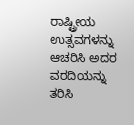ರಾಷ್ಟ್ರೀಯ ಉತ್ಸವಗಳನ್ನು ಆಚರಿಸಿ ಅದರ ವರದಿಯನ್ನು ತರಿಸಿ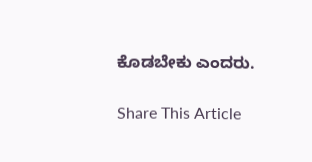ಕೊಡಬೇಕು ಎಂದರು.

Share This Article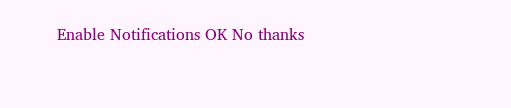Enable Notifications OK No thanks